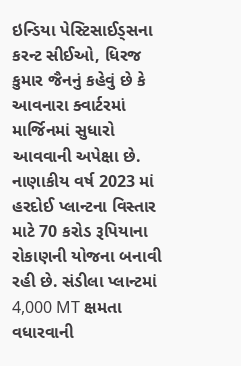ઇન્ડિયા પેસ્ટિસાઈડ્સના કરન્ટ સીઈઓ, ધિરજ કુમાર જૈનનું કહેવું છે કે આવનારા ક્વાર્ટરમાં માર્જિનમાં સુધારો આવવાની અપેક્ષા છે. નાણાકીય વર્ષ 2023 માં હરદોઈ પ્લાન્ટના વિસ્તાર માટે 70 કરોડ રૂપિયાના રોકાણની યોજના બનાવી રહી છે. સંડીલા પ્લાન્ટમાં 4,000 MT ક્ષમતા વધારવાની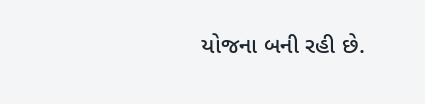યોજના બની રહી છે.